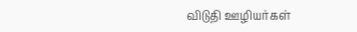விடுதி ஊழியர்கள்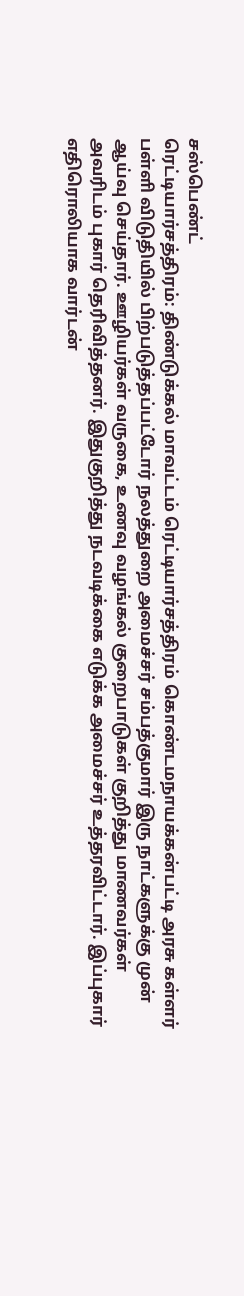சஸ்பெண்ட்
ரெட்டியார்சத்திரம்: திண்டுக்கல் மாவட்டம் ரெட்டியார்சத்திரம் கொண்டமநாயக்கன்பட்டி அரசு கள்ளர் பள்ளி விடுதியில் பிற்படுத்தப்பட்டோர் நலத்துறை அமைச்சர் சம்பத்குமார் இரு நாட்களுக்கு முன் ஆய்வு செய்தார். ஊழியர்கள் வருகை, உணவு வழங்கல் குறைபாடுகள் குறித்து மாணவர்கள் அவரிடம் புகார் தெரிவித்தனர். இதுகுறித்து நடவடிக்கை எடுக்க அமைச்சர் உத்தரவிட்டார். இப்புகார் எதிரொலியாக வார்டன்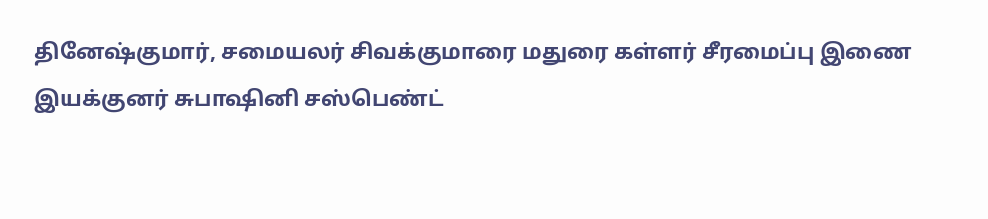தினேஷ்குமார், சமையலர் சிவக்குமாரை மதுரை கள்ளர் சீரமைப்பு இணை இயக்குனர் சுபாஷினி சஸ்பெண்ட்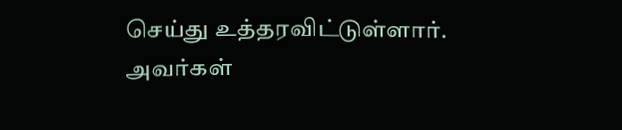செய்து உத்தரவிட்டுள்ளார். அவர்கள்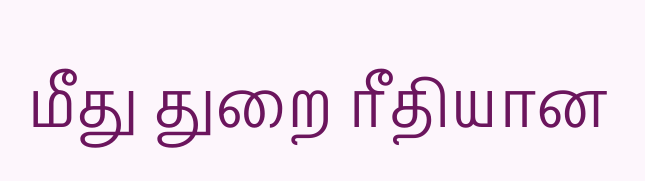மீது துறை ரீதியான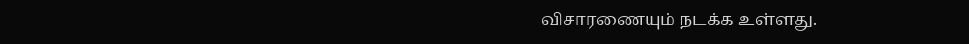விசாரணையும் நடக்க உள்ளது.